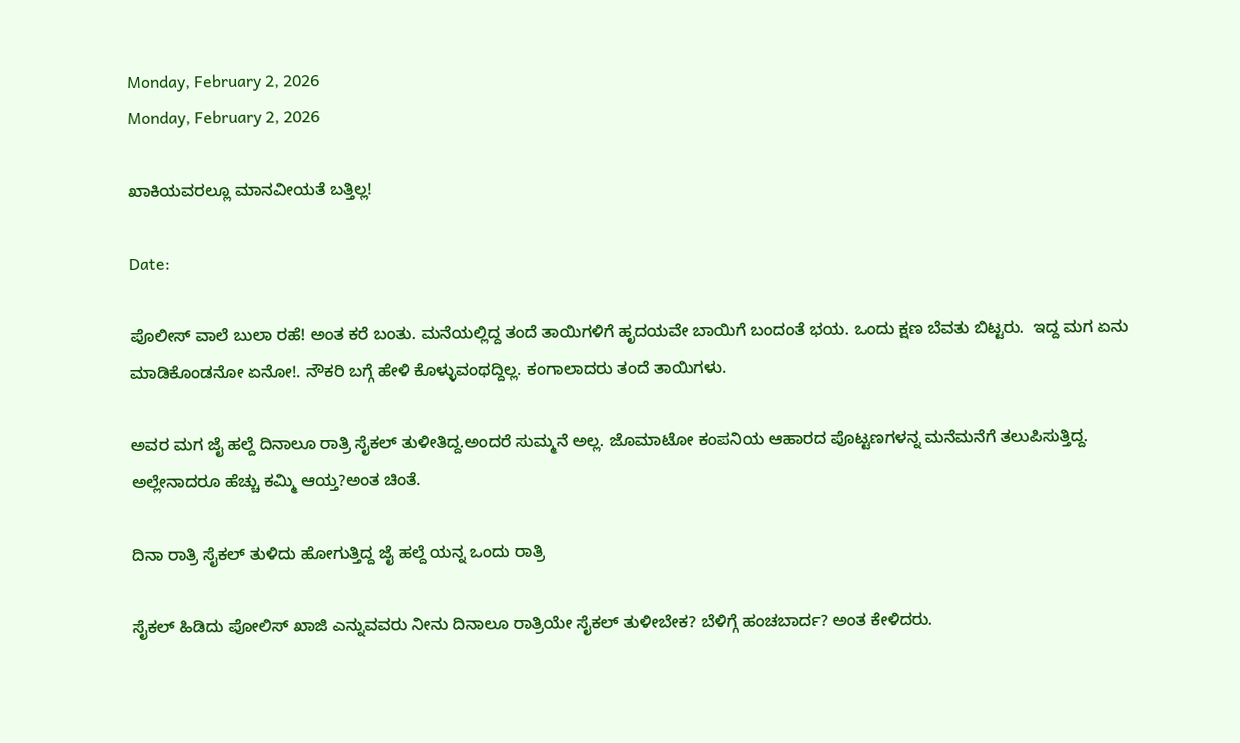Monday, February 2, 2026
Monday, February 2, 2026

ಖಾಕಿಯವರಲ್ಲೂ ಮಾನವೀಯತೆ ಬತ್ತಿಲ್ಲ!

Date:

ಪೊಲೀಸ್ ವಾಲೆ ಬುಲಾ ರಹೆ! ಅಂತ ಕರೆ ಬಂತು. ಮನೆಯಲ್ಲಿದ್ದ ತಂದೆ ತಾಯಿಗಳಿಗೆ ಹೃದಯವೇ ಬಾಯಿಗೆ ಬಂದಂತೆ ಭಯ. ಒಂದು ಕ್ಷಣ ಬೆವತು ಬಿಟ್ಟರು.  ಇದ್ದ ಮಗ ಏನು ಮಾಡಿಕೊಂಡನೋ ಏನೋ!. ನೌಕರಿ ಬಗ್ಗೆ ಹೇಳಿ ಕೊಳ್ಳುವಂಥದ್ದಿಲ್ಲ. ಕಂಗಾಲಾದರು ತಂದೆ ತಾಯಿಗಳು.

ಅವರ ಮಗ ಜೈ ಹಲ್ದೆ ದಿನಾಲೂ ರಾತ್ರಿ ಸೈಕಲ್ ತುಳೀತಿದ್ದ.ಅಂದರೆ ಸುಮ್ಮನೆ ಅಲ್ಲ. ಜೊಮಾಟೋ ಕಂಪನಿಯ ಆಹಾರದ ಪೊಟ್ಟಣಗಳನ್ನ ಮನೆಮನೆಗೆ ತಲುಪಿಸುತ್ತಿದ್ದ‌. ಅಲ್ಲೇನಾದರೂ ಹೆಚ್ಚು ಕಮ್ಮಿ ಆಯ್ತ?ಅಂತ ಚಿಂತೆ.

ದಿನಾ ರಾತ್ರಿ ಸೈಕಲ್ ತುಳಿದು ಹೋಗುತ್ತಿದ್ದ ಜೈ ಹಲ್ದೆ ಯನ್ನ ಒಂದು ರಾತ್ರಿ

ಸೈಕಲ್ ಹಿಡಿದು ಪೋಲಿಸ್ ಖಾಜಿ ಎನ್ನುವವರು ನೀನು ದಿನಾಲೂ ರಾತ್ರಿಯೇ ಸೈಕಲ್ ತುಳೀಬೇಕ? ಬೆಳಿಗ್ಗೆ ಹಂಚಬಾರ್ದ? ಅಂತ ಕೇಳಿದರು.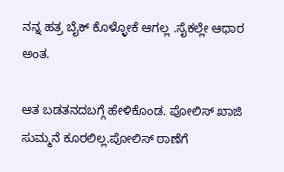ನನ್ನ ಹತ್ರ ಬೈಕ್ ಕೊಳ್ಳೋಕೆ ಆಗಲ್ಲ .ಸೈಕಲ್ಲೇ ಆಧಾರ ಅಂತ.

ಆತ ಬಡತನದಬಗ್ಗೆ ಹೇಳಿಕೊಂಡ. ಪೋಲಿಸ್ ಖಾಜಿ ಸುಮ್ಮನೆ ಕೂರಲಿಲ್ಲ.ಪೋಲಿಸ್ ಠಾಣೆಗೆ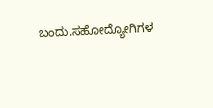ಬಂದು.ಸಹೋದ್ಯೋಗಿಗಳ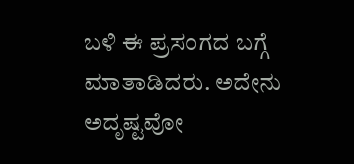ಬಳಿ ಈ ಪ್ರಸಂಗದ ಬಗ್ಗೆ ಮಾತಾಡಿದರು. ಅದೇನು ಅದೃಷ್ಟವೋ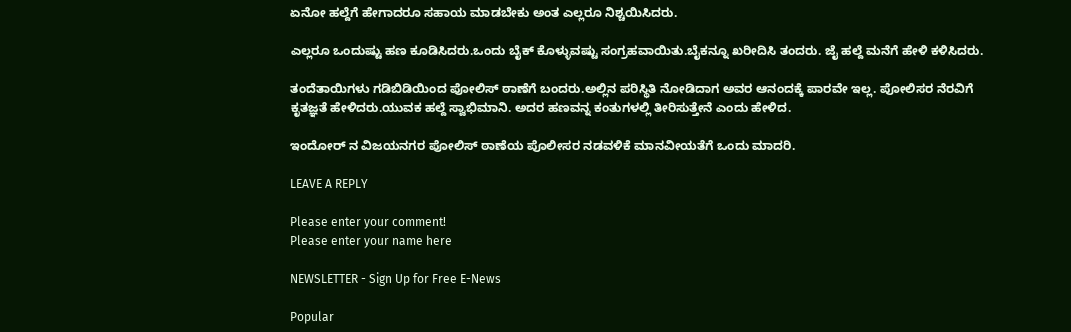ಏನೋ ಹಲ್ದೆಗೆ ಹೇಗಾದರೂ ಸಹಾಯ ಮಾಡಬೇಕು ಅಂತ ಎಲ್ಲರೂ ನಿಶ್ಚಯಿಸಿದರು.

ಎಲ್ಲರೂ ಒಂದುಷ್ಟು ಹಣ ಕೂಡಿಸಿದರು.ಒಂದು ಬೈಕ್ ಕೊಳ್ಳುವಷ್ಟು ಸಂಗ್ರಹವಾಯಿತು.ಬೈಕನ್ನೂ ಖರೀದಿಸಿ ತಂದರು. ಜೈ ಹಲ್ದೆ ಮನೆಗೆ ಹೇಳಿ ಕಳಿಸಿದರು.

ತಂದೆತಾಯಿಗಳು ಗಡಿಬಿಡಿಯಿಂದ ಪೋಲಿಸ್ ಠಾಣೆಗೆ ಬಂದರು.ಅಲ್ಲಿನ ಪರಿಸ್ಥಿತಿ ನೋಡಿದಾಗ ಅವರ ಆನಂದಕ್ಕೆ ಪಾರವೇ ಇಲ್ಲ. ಪೋಲಿಸರ ನೆರವಿಗೆ
ಕೃತಜ್ಞತೆ ಹೇಳಿದರು.ಯುವಕ ಹಲ್ದೆ ಸ್ವಾಭಿಮಾನಿ. ಅದರ ಹಣವನ್ನ ಕಂತುಗಳಲ್ಲಿ ತೀರಿಸುತ್ತೇನೆ ಎಂದು ಹೇಳಿದ.

ಇಂದೋರ್ ನ ವಿಜಯನಗರ ಪೋಲಿಸ್ ಠಾಣೆಯ ಪೊಲೀಸರ ನಡವಳಿಕೆ ಮಾನವೀಯತೆಗೆ ಒಂದು ಮಾದರಿ.

LEAVE A REPLY

Please enter your comment!
Please enter your name here

NEWSLETTER - Sign Up for Free E-News

Popular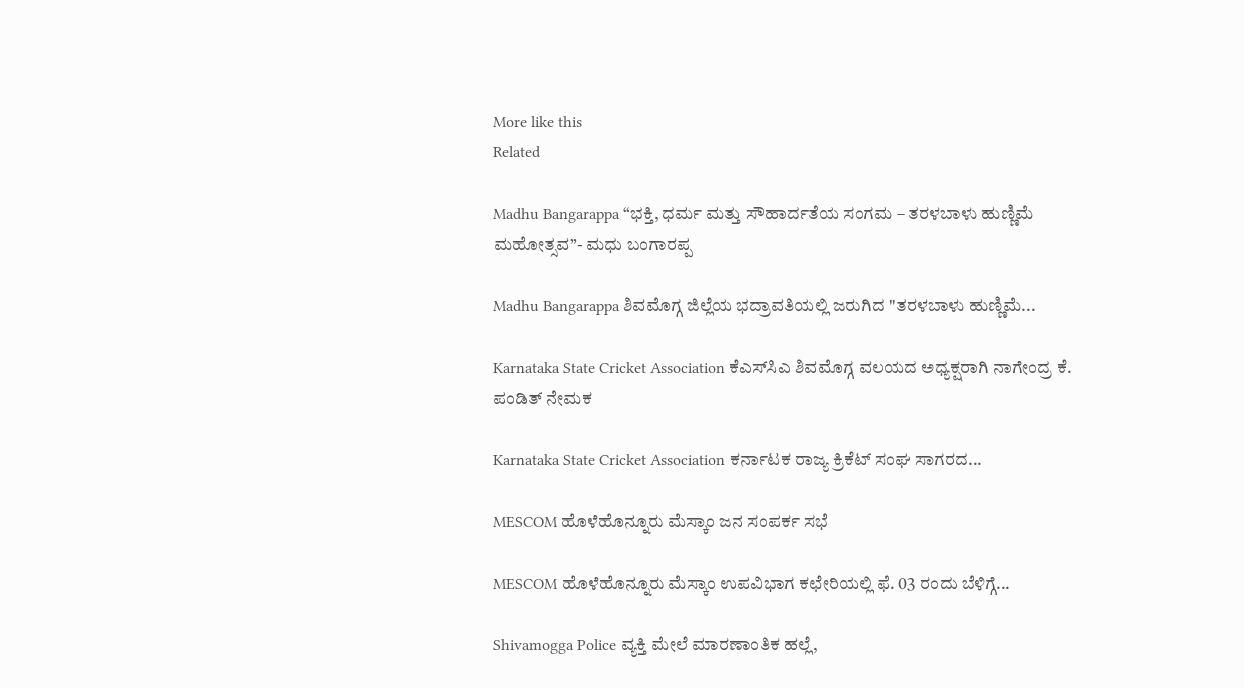More like this
Related

Madhu Bangarappa “ಭಕ್ತಿ, ಧರ್ಮ ಮತ್ತು ಸೌಹಾರ್ದತೆಯ ಸಂಗಮ – ತರಳಬಾಳು ಹುಣ್ಣಿಮೆ ಮಹೋತ್ಸವ”- ಮಧು ಬಂಗಾರಪ್ಪ

Madhu Bangarappa ಶಿವಮೊಗ್ಗ ಜಿಲ್ಲೆಯ ಭದ್ರಾವತಿಯಲ್ಲಿ ಜರುಗಿದ "ತರಳಬಾಳು ಹುಣ್ಣಿಮೆ...

Karnataka State Cricket Association ಕೆಎಸ್‌ಸಿಎ ಶಿವಮೊಗ್ಗ ವಲಯದ ಅಧ್ಯಕ್ಷರಾಗಿ ನಾಗೇಂದ್ರ ಕೆ. ಪಂಡಿತ್ ನೇಮಕ

Karnataka State Cricket Association ಕರ್ನಾಟಕ ರಾಜ್ಯ ಕ್ರಿಕೆಟ್ ಸಂಘ ಸಾಗರದ...

MESCOM ಹೊಳೆಹೊನ್ನೂರು ಮೆಸ್ಕಾಂ ಜನ ಸಂಪರ್ಕ ಸಭೆ

MESCOM ಹೊಳೆಹೊನ್ನೂರು ಮೆಸ್ಕಾಂ ಉಪವಿಭಾಗ ಕಛೇರಿಯಲ್ಲಿ ಫೆ. 03 ರಂದು ಬೆಳಿಗ್ಗೆ...

Shivamogga Police ವ್ಯಕ್ತಿ ಮೇಲೆ ಮಾರಣಾಂತಿಕ ಹಲ್ಲೆ,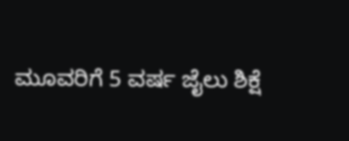ಮೂವರಿಗೆ 5 ವರ್ಷ ಜೈಲು ಶಿಕ್ಷೆ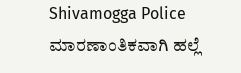Shivamogga Police ಮಾರಣಾಂತಿಕವಾಗಿ ಹಲ್ಲೆ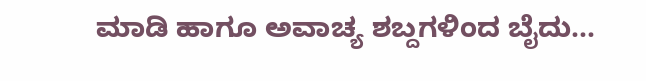ಮಾಡಿ ಹಾಗೂ ಅವಾಚ್ಯ ಶಬ್ದಗಳಿಂದ ಬೈದು...